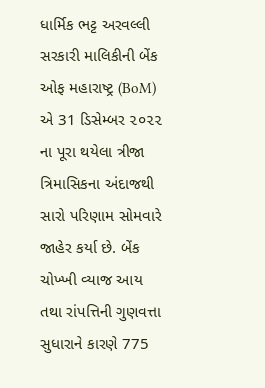ધાર્મિક ભટ્ટ અરવલ્લી
સરકારી માલિકીની બેંક ઓફ મહારાષ્ટ્ર (BoM) એ 31 ડિસેમ્બર ૨૦૨૨ ના પૂરા થયેલા ત્રીજા ત્રિમાસિકના અંદાજથી સારો પરિણામ સોમવારે જાહેર કર્યા છે. બેંક ચોખ્ખી વ્યાજ આય તથા રાંપત્તિની ગુણવત્તા સુધારાને કારણે 775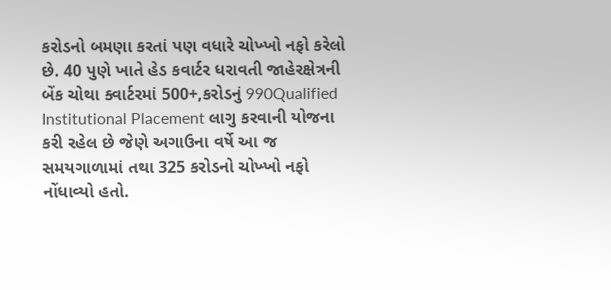કરોડનો બમણા કરતાં પણ વધારે ચોખ્ખો નફો કરેલો છે. 40 પુણે ખાતે હેડ કવાર્ટર ધરાવતી જાહેરક્ષેત્રની બેંક ચોથા ક્વાર્ટરમાં 500+,કરોડનું 990Qualified Institutional Placement લાગુ કરવાની યોજના કરી રહેલ છે જેણે અગાઉના વર્ષે આ જ સમયગાળામાં તથા 325 કરોડનો ચોખ્ખો નફો નોંધાવ્યો હતો.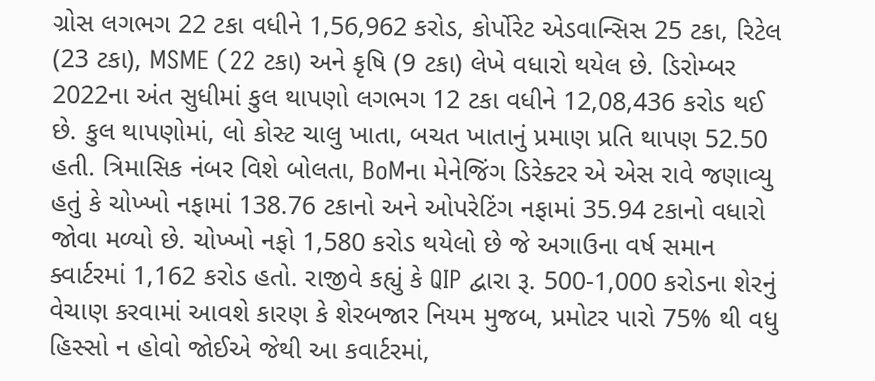ગ્રોસ લગભગ 22 ટકા વધીને 1,56,962 કરોડ, કોર્પોરેટ એડવાન્સિસ 25 ટકા, રિટેલ (23 ટકા), MSME (22 ટકા) અને કૃષિ (9 ટકા) લેખે વધારો થયેલ છે. ડિરોમ્બર 2022ના અંત સુધીમાં કુલ થાપણો લગભગ 12 ટકા વધીને 12,08,436 કરોડ થઈ છે. કુલ થાપણોમાં, લો કોસ્ટ ચાલુ ખાતા, બચત ખાતાનું પ્રમાણ પ્રતિ થાપણ 52.50 હતી. ત્રિમાસિક નંબર વિશે બોલતા, BoMના મેનેજિંગ ડિરેક્ટર એ એસ રાવે જણાવ્યુ હતું કે ચોખ્ખો નફામાં 138.76 ટકાનો અને ઓપરેટિંગ નફામાં 35.94 ટકાનો વધારો જોવા મળ્યો છે. ચોખ્ખો નફો 1,580 કરોડ થયેલો છે જે અગાઉના વર્ષ સમાન ક્વાર્ટરમાં 1,162 કરોડ હતો. રાજીવે કહ્યું કે QIP દ્વારા રૂ. 500-1,000 કરોડના શેરનું વેચાણ કરવામાં આવશે કારણ કે શેરબજાર નિયમ મુજબ, પ્રમોટર પારો 75% થી વધુ હિસ્સો ન હોવો જોઈએ જેથી આ કવાર્ટરમાં,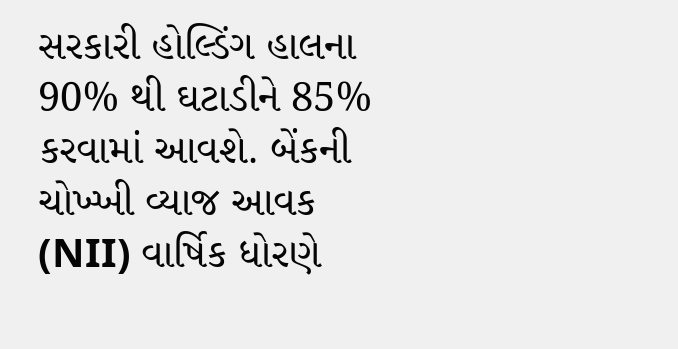સરકારી હોલ્ડિંગ હાલના 90% થી ઘટાડીને 85% કરવામાં આવશે. બેંકની ચોખ્ખી વ્યાજ આવક (NII) વાર્ષિક ધોરણે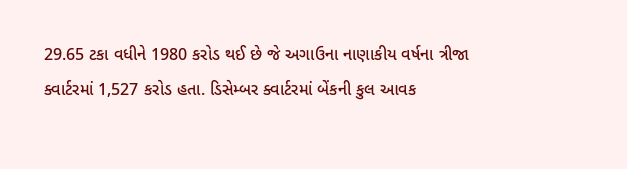29.65 ટકા વધીને 1980 કરોડ થઈ છે જે અગાઉના નાણાકીય વર્ષના ત્રીજા ક્વાર્ટરમાં 1,527 કરોડ હતા. ડિસેમ્બર ક્વાર્ટરમાં બેંકની કુલ આવક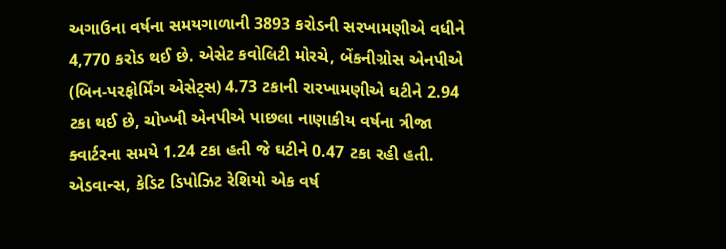અગાઉના વર્ષના સમયગાળાની 3893 કરોડની સરખામણીએ વધીને 4,770 કરોડ થઈ છે. એસેટ કવોલિટી મોરચે, બેંકનીગ્રોસ એનપીએ (બિન-પરફોર્મિંગ એસેટ્સ) 4.73 ટકાની રારખામણીએ ઘટીને 2.94 ટકા થઈ છે, ચોખ્ખી એનપીએ પાછલા નાણાકીય વર્ષના ત્રીજા ક્વાર્ટરના સમયે 1.24 ટકા હતી જે ઘટીને 0.47 ટકા રહી હતી. એડવાન્સ, કેડિટ ડિપોઝિટ રેશિયો એક વર્ષ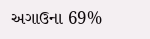અગાઉના 69%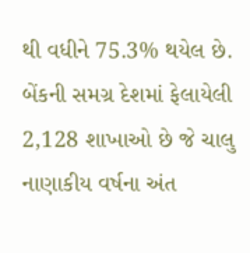થી વધીને 75.3% થયેલ છે. બેંકની સમગ્ર દેશમાં ફેલાયેલી 2,128 શાખાઓ છે જે ચાલુ નાણાકીય વર્ષના અંત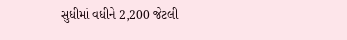સુધીમાં વધીને 2,200 જેટલી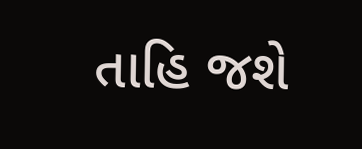તાહિ જશે